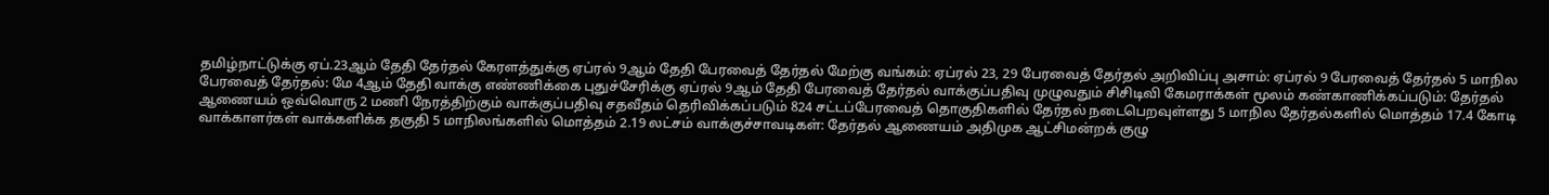தமிழ்நாட்டுக்கு ஏப்.23ஆம் தேதி தேர்தல் கேரளத்துக்கு ஏப்ரல் 9ஆம் தேதி பேரவைத் தேர்தல் மேற்கு வங்கம்: ஏப்ரல் 23, 29 பேரவைத் தேர்தல் அறிவிப்பு அசாம்: ஏப்ரல் 9 பேரவைத் தேர்தல் 5 மாநில பேரவைத் தேர்தல்: மே 4ஆம் தேதி வாக்கு எண்ணிக்கை புதுச்சேரிக்கு ஏப்ரல் 9ஆம் தேதி பேரவைத் தேர்தல் வாக்குப்பதிவு முழுவதும் சிசிடிவி கேமராக்கள் மூலம் கண்காணிக்கப்படும்: தேர்தல் ஆணையம் ஒவ்வொரு 2 மணி நேரத்திற்கும் வாக்குப்பதிவு சதவீதம் தெரிவிக்கப்படும் 824 சட்டப்பேரவைத் தொகுதிகளில் தேர்தல் நடைபெறவுள்ளது 5 மாநில தேர்தல்களில் மொத்தம் 17.4 கோடி வாக்காளர்கள் வாக்களிக்க தகுதி 5 மாநிலங்களில் மொத்தம் 2.19 லட்சம் வாக்குச்சாவடிகள்: தேர்தல் ஆணையம் அதிமுக ஆட்சிமன்றக் குழு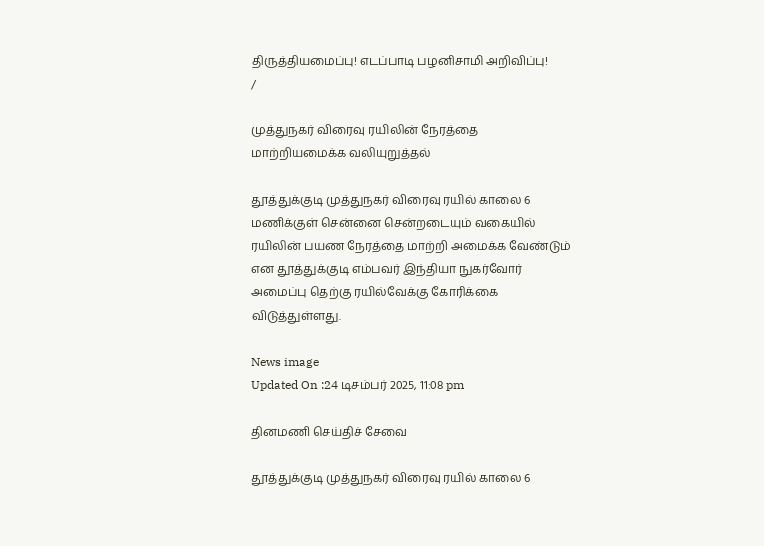திருத்தியமைப்பு! எடப்பாடி பழனிசாமி அறிவிப்பு!
/

முத்துநகர் விரைவு ரயிலின் நேரத்தை மாற்றியமைக்க வலியுறுத்தல்

தூத்துக்குடி முத்துநகர் விரைவு ரயில் காலை 6 மணிக்குள் சென்னை சென்றடையும் வகையில் ரயிலின் பயண நேரத்தை மாற்றி அமைக்க வேண்டும் என தூத்துக்குடி எம்பவர் இந்தியா நுகர்வோர் அமைப்பு தெற்கு ரயில்வேக்கு கோரிக்கை விடுத்துள்ளது.

News image
Updated On :24 டிசம்பர் 2025, 11:08 pm

தினமணி செய்திச் சேவை

தூத்துக்குடி முத்துநகர் விரைவு ரயில் காலை 6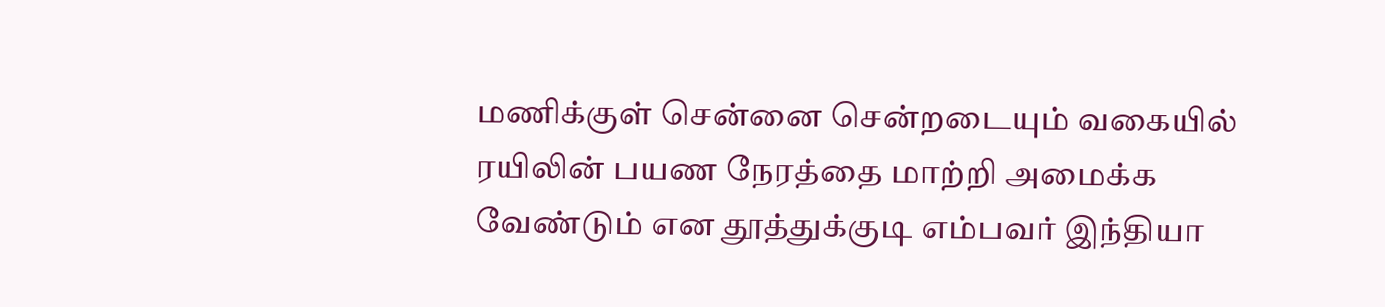மணிக்குள் சென்னை சென்றடையும் வகையில் ரயிலின் பயண நேரத்தை மாற்றி அமைக்க வேண்டும் என தூத்துக்குடி எம்பவர் இந்தியா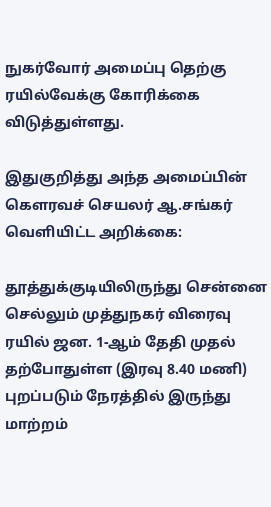நுகர்வோர் அமைப்பு தெற்கு ரயில்வேக்கு கோரிக்கை விடுத்துள்ளது.

இதுகுறித்து அந்த அமைப்பின் கெளரவச் செயலர் ஆ.சங்கர் வெளியிட்ட அறிக்கை:

தூத்துக்குடியிலிருந்து சென்னை செல்லும் முத்துநகர் விரைவு ரயில் ஜன. 1-ஆம் தேதி முதல் தற்போதுள்ள (இரவு 8.40 மணி) புறப்படும் நேரத்தில் இருந்து மாற்றம்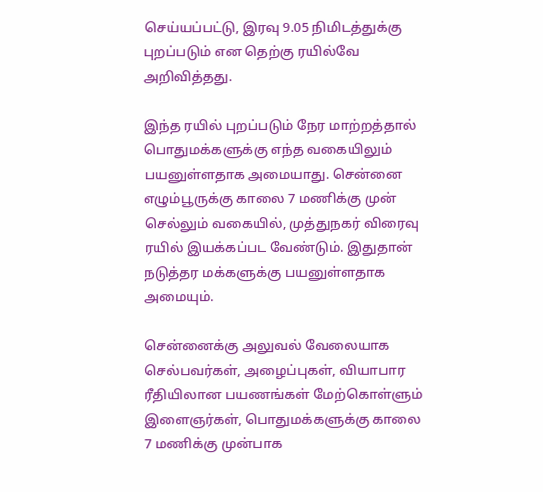செய்யப்பட்டு, இரவு 9.05 நிமிடத்துக்கு புறப்படும் என தெற்கு ரயில்வே அறிவித்தது.

இந்த ரயில் புறப்படும் நேர மாற்றத்தால் பொதுமக்களுக்கு எந்த வகையிலும் பயனுள்ளதாக அமையாது. சென்னை எழும்பூருக்கு காலை 7 மணிக்கு முன் செல்லும் வகையில், முத்துநகர் விரைவு ரயில் இயக்கப்பட வேண்டும். இதுதான் நடுத்தர மக்களுக்கு பயனுள்ளதாக அமையும்.

சென்னைக்கு அலுவல் வேலையாக செல்பவர்கள், அழைப்புகள், வியாபார ரீதியிலான பயணங்கள் மேற்கொள்ளும் இளைஞர்கள், பொதுமக்களுக்கு காலை 7 மணிக்கு முன்பாக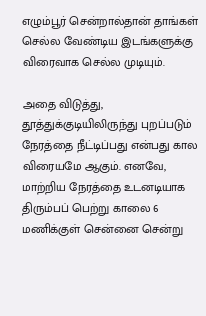எழும்பூர் சென்றால்தான் தாங்கள் செல்ல வேண்டிய இடங்களுக்கு விரைவாக செல்ல முடியும்.

அதை விடுத்து, தூத்துக்குடியிலிருந்து புறப்படும் நேரத்தை நீட்டிப்பது என்பது கால விரையமே ஆகும். எனவே, மாற்றிய நேரத்தை உடனடியாக திரும்பப் பெற்று காலை 6 மணிக்குள் சென்னை சென்று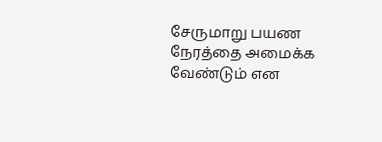சேருமாறு பயண நேரத்தை அமைக்க வேண்டும் என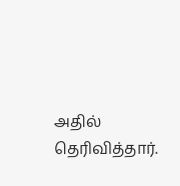அதில் தெரிவித்தார்.